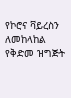የኮሮና ቫይረስን ለመከላከል የቅድመ ዝግጅት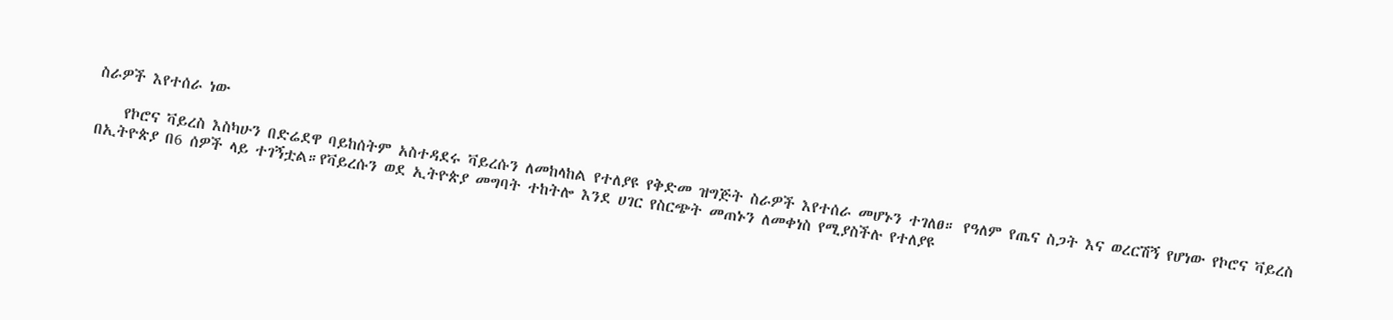ስራዎች እየተሰራ ነው

    የኮሮና ቫይረስ እስካሁን በድሬደዋ ባይከሰትም አስተዳደሩ ቫይረሱን ለመከላከል የተለያዩ የቅድመ ዝግጅት ስራዎች እየተሰራ መሆኑን ተገለፀ። የዓለም የጤና ስጋት እና ወረርሽኝ የሆነው የኮሮና ቫይረስ በኢትዮጵያ በ6 ሰዎች ላይ ተገኝቷል።የቫይረሱን ወደ ኢትዮጵያ መግባት ተከትሎ እንደ ሀገር የስርጭት መጠኑን ለመቀነስ የሚያስችሉ የተለያዩ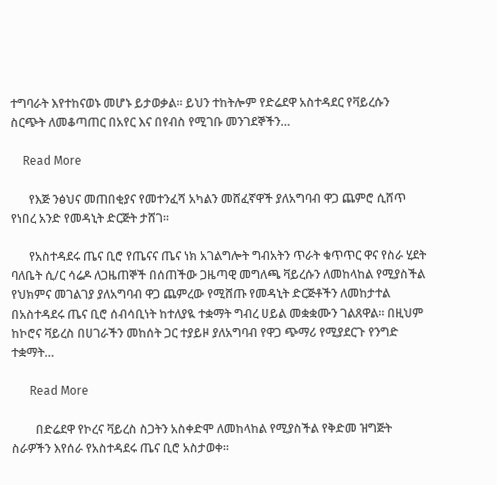ተግባራት እየተከናወኑ መሆኑ ይታወቃል። ይህን ተከትሎም የድሬደዋ አስተዳደር የቫይረሱን ስርጭት ለመቆጣጠር በአየር እና በየብስ የሚገቡ መንገደኞችን…

    Read More

      የእጅ ንፅህና መጠበቂያና የመተንፈሻ አካልን መሸፈኛዋች ያለአግባብ ዋጋ ጨምሮ ሲሸጥ የነበረ አንድ የመዳኒት ድርጅት ታሸገ።

      የአስተዳደሩ ጤና ቢሮ የጤናና ጤና ነክ አገልግሎት ግብአትን ጥራት ቁጥጥር ዋና የስራ ሂደት ባለቤት ሲ/ር ሳሬዶ ለጋዜጠኞች በሰጠችው ጋዜጣዊ መግለጫ ቫይረሱን ለመከላከል የሚያስችል የህክምና መገልገያ ያለአግባብ ዋጋ ጨምረው የሚሸጡ የመዳኒት ድርጅቶችን ለመከታተል በአስተዳደሩ ጤና ቢሮ ሰብሳቢነት ከተለያዪ ተቋማት ግብረ ሀይል መቋቋሙን ገልጸዋል። በዚህም ከኮሮና ቫይረስ በሀገራችን መከሰት ጋር ተያይዞ ያለአግባብ የዋጋ ጭማሪ የሚያደርጉ የንግድ ተቋማት…

      Read More

        በድሬደዋ የኮረና ቫይረስ ስጋትን አስቀድሞ ለመከላከል የሚያስችል የቅድመ ዝግጅት ስራዎችን እየሰራ የአስተዳደሩ ጤና ቢሮ አስታወቀ፡፡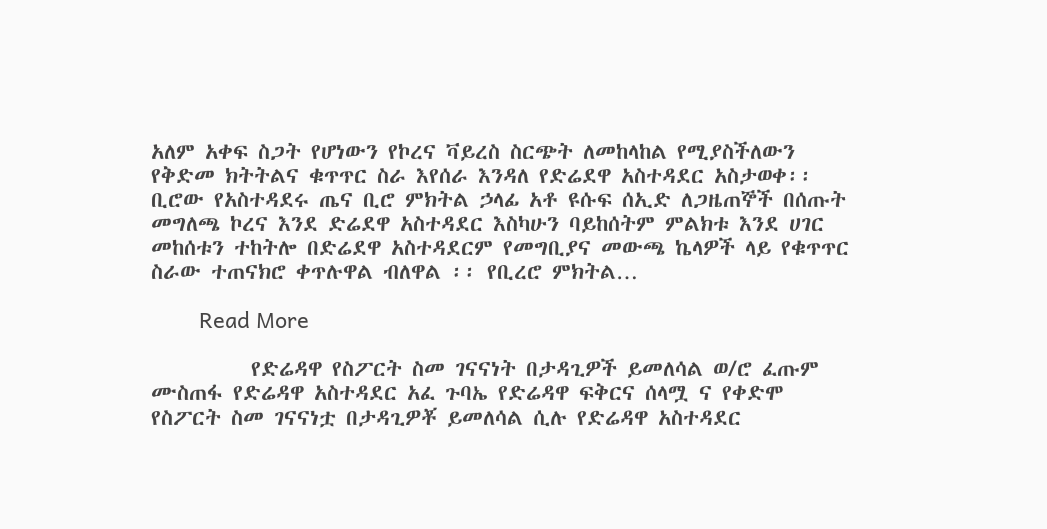አለም አቀፍ ስጋት የሆነውን የኮረና ቫይረስ ስርጭት ለመከላከል የሚያስችለውን የቅድመ ክትትልና ቁጥጥር ስራ እየሰራ እንዳለ የድሬደዋ አስተዳደር አስታወቀ፡፡ ቢሮው የአስተዳደሩ ጤና ቢሮ ምክትል ኃላፊ አቶ ዩሱፍ ሰኢድ ለጋዜጠኞች በሰጡት መግለጫ ኮረና እንደ ድሬደዋ አስተዳደር እስካሁን ባይከሰትም ምልክቱ እንደ ሀገር መከሰቱን ተከትሎ በድሬደዋ አስተዳደርም የመግቢያና መውጫ ኬላዎች ላይ የቁጥጥር ስራው ተጠናክሮ ቀጥሉዋል ብለዋል ፡፡ የቢረሮ ምክትል…

        Read More

          የድሬዳዋ የስፖርት ስመ ገናናነት በታዳጊዎች ይመለሳል ወ/ሮ ፈጡም ሙስጠፋ የድሬዳዋ አስተዳደር አፈ ጉባኤ የድሬዳዋ ፍቅርና ሰላሟ ና የቀድሞ የስፖርት ስመ ገናናነቷ በታዳጊዎቾ ይመለሳል ሲሉ የድሬዳዋ አስተዳደር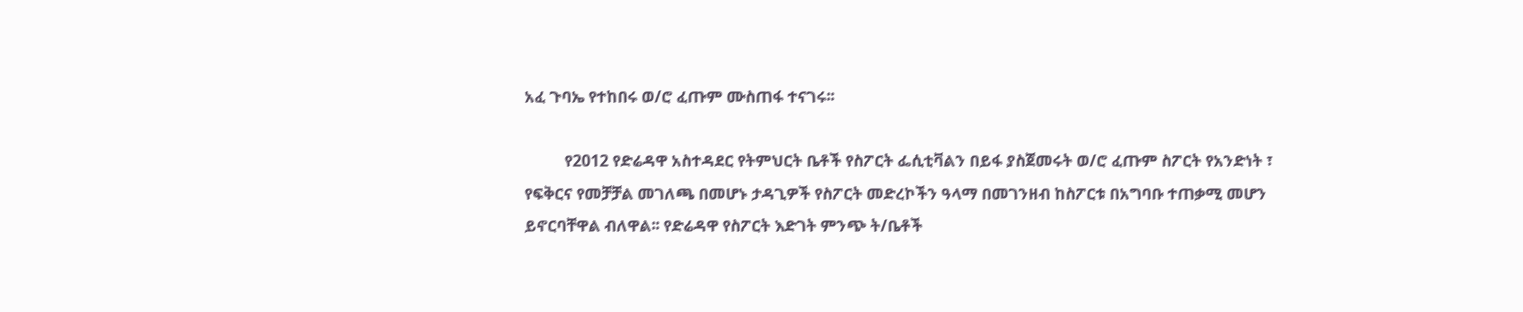አፈ ጉባኤ የተከበሩ ወ/ሮ ፈጡም ሙስጠፋ ተናገሩ፡፡

          የ2012 የድሬዳዋ አስተዳደር የትምህርት ቤቶች የስፖርት ፌሲቲቫልን በይፋ ያስጀመሩት ወ/ሮ ፈጡም ስፖርት የአንድነት ፣ የፍቅርና የመቻቻል መገለጫ በመሆኑ ታዳጊዎች የስፖርት መድረኮችን ዓላማ በመገንዘብ ከስፖርቱ በአግባቡ ተጠቃሚ መሆን ይኖርባቸዋል ብለዋል፡፡ የድሬዳዋ የስፖርት እድገት ምንጭ ት/ቤቶች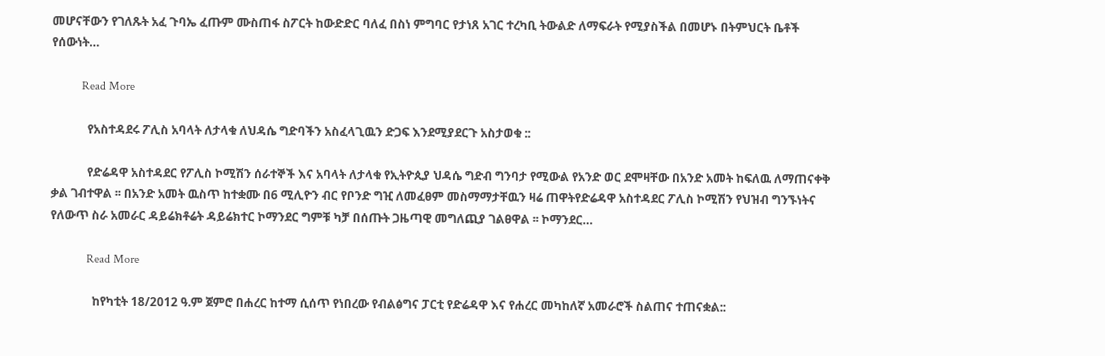መሆናቸውን የገለጹት አፈ ጉባኤ ፈጡም ሙስጠፋ ስፖርት ከውድድር ባለፈ በስነ ምግባር የታነጸ አገር ተረካቢ ትውልድ ለማፍራት የሚያስችል በመሆኑ በትምህርት ቤቶች የሰውነት…

          Read More

            የአስተዳደሩ ፖሊስ አባላት ለታላቁ ለህዳሴ ግድባችን አስፈላጊዉን ድጋፍ እንደሚያደርጉ አስታወቁ ::

            የድሬዳዋ አስተዳደር የፖሊስ ኮሚሽን ሰራተኞች እና አባላት ለታላቁ የኢትዮጲያ ህዳሴ ግድብ ግንባታ የሚውል የአንድ ወር ደሞዛቸው በአንድ አመት ከፍለዉ ለማጠናቀቅ ቃል ገብተዋል ፡፡ በአንድ አመት ዉስጥ ከተቋሙ በ6 ሚሊዮን ብር የቦንድ ግዢ ለመፈፀም መስማማታቸዉን ዛሬ ጠዋትየድሬዳዋ አስተዳደር ፖሊስ ኮሚሽን የህዝብ ግንኙነትና የለውጥ ስራ አመራር ዳይሬክቶሬት ዳይሬክተር ኮማንደር ግምቹ ካቻ በሰጡት ጋዜጣዊ መግለጪያ ገልፀዋል ፡፡ ኮማንደር…

            Read More

              ከየካቲት 18/2012 ዓ.ም ጀምሮ በሐረር ከተማ ሲሰጥ የነበረው የብልፅግና ፓርቲ የድሬዳዋ እና የሐረር መካከለኛ አመራሮች ስልጠና ተጠናቋል::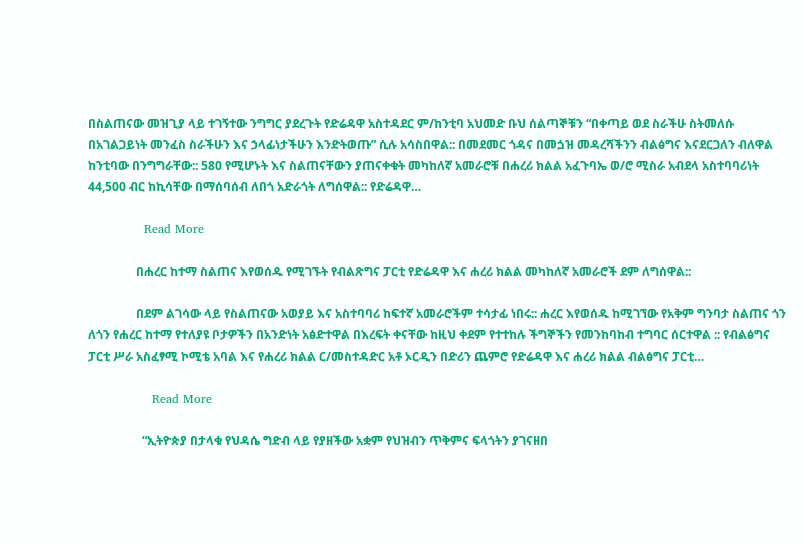በስልጠናው መዝጊያ ላይ ተገኝተው ንግግር ያደረጉት የድሬዳዋ አስተዳደር ም/ከንቲባ አህመድ ቡህ ሰልጣኞቹን “በቀጣይ ወደ ስራችሁ ስትመለሱ በአገልጋይነት መንፈስ ስራችሁን እና ኃላፊነታችሁን እንድትወጡ” ሲሉ አሳስበዋል:: በመደመር ጎዳና በመጏዝ መዳረሻችንን ብልፅግና እናደርጋለን ብለዋል ከንቲባው በንግግራቸው:: 580 የሚሆኑት እና ስልጠናቸውን ያጠናቀቁት መካከለኛ አመራሮቹ በሐረሪ ክልል አፈጉባኤ ወ/ሮ ሚስራ አብደላ አስተባባሪነት 44,500 ብር ከኪሳቸው በማሰባሰብ ለበጎ አድራጎት ለግሰዋል:: የድሬዳዋ…

              Read More

                በሐረር ከተማ ስልጠና እየወሰዱ የሚገኙት የብልጽግና ፓርቲ የድሬዳዋ እና ሐረሪ ክልል መካከለኛ አመራሮች ደም ለግሰዋል::

                በደም ልገሳው ላይ የስልጠናው አወያይ እና አስተባባሪ ከፍተኛ አመራሮችም ተሳታፊ ነበሩ:: ሐረር እየወሰዱ ከሚገኘው የአቅም ግንባታ ስልጠና ጎን ለጎን የሐረር ከተማ የተለያዩ ቦታዎችን በአንድነት አፅድተዋል በእረፍት ቀናቸው ከዚህ ቀደም የተተከሉ ችግኞችን የመንከባከብ ተግባር ሰርተዋል :: የብልፅግና ፓርቲ ሥራ አስፈፃሚ ኮሚቴ አባል እና የሐረሪ ክልል ር/መስተዳድር አቶ ኦርዲን በድሪን ጨምሮ የድሬዳዋ እና ሐረሪ ክልል ብልፅግና ፓርቲ…

                Read More

                  “ኢትዮጵያ በታላቁ የህዳሴ ግድብ ላይ የያዘችው አቋም የህዝብን ጥቅምና ፍላጎትን ያገናዘበ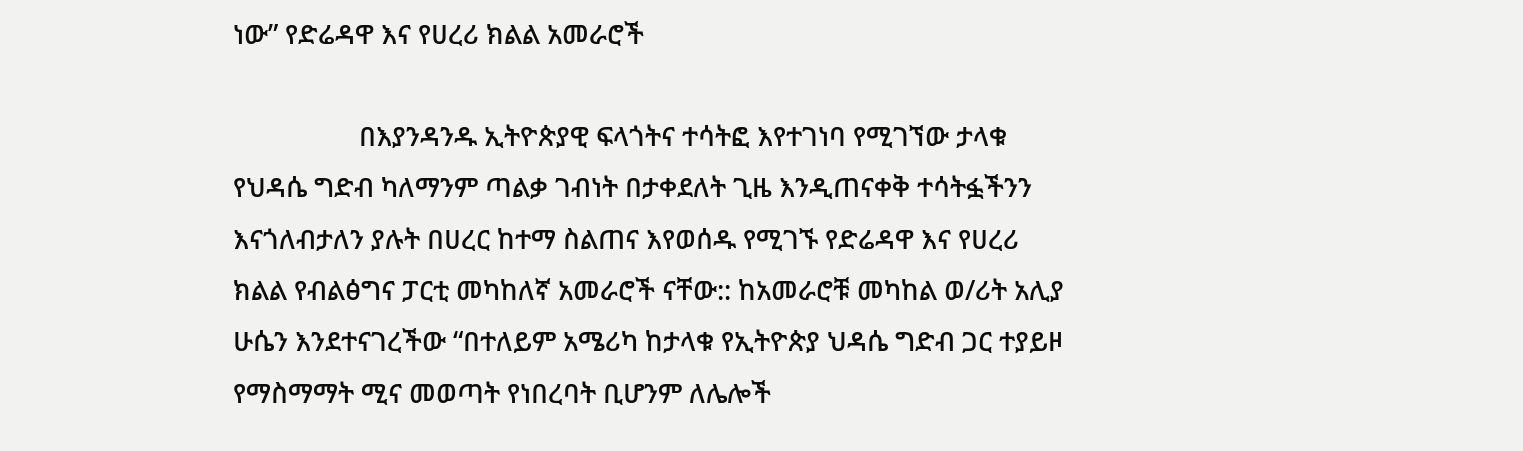ነው” የድሬዳዋ እና የሀረሪ ክልል አመራሮች

                  በእያንዳንዱ ኢትዮጵያዊ ፍላጎትና ተሳትፎ እየተገነባ የሚገኘው ታላቁ የህዳሴ ግድብ ካለማንም ጣልቃ ገብነት በታቀደለት ጊዜ እንዲጠናቀቅ ተሳትፏችንን እናጎለብታለን ያሉት በሀረር ከተማ ስልጠና እየወሰዱ የሚገኙ የድሬዳዋ እና የሀረሪ ክልል የብልፅግና ፓርቲ መካከለኛ አመራሮች ናቸው:: ከአመራሮቹ መካከል ወ/ሪት አሊያ ሁሴን እንደተናገረችው “በተለይም አሜሪካ ከታላቁ የኢትዮጵያ ህዳሴ ግድብ ጋር ተያይዞ የማስማማት ሚና መወጣት የነበረባት ቢሆንም ለሌሎች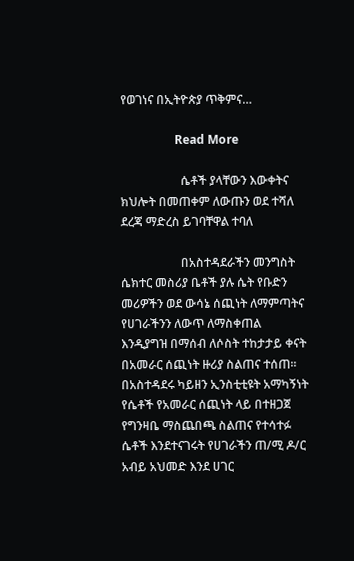የወገነና በኢትዮጵያ ጥቅምና…

                  Read More

                    ሴቶች ያላቸውን እውቀትና ክህሎት በመጠቀም ለውጡን ወደ ተሻለ ደረጃ ማድረስ ይገባቸዋል ተባለ

                    በአስተዳደራችን መንግስት ሴክተር መስሪያ ቤቶች ያሉ ሴት የቡድን መሪዎችን ወደ ውሳኔ ሰጪነት ለማምጣትና የሀገራችንን ለውጥ ለማስቀጠል እንዲያግዝ በማሰብ ለሶስት ተከታታይ ቀናት በአመራር ሰጪነት ዙሪያ ስልጠና ተሰጠ፡፡ በአስተዳደሩ ካይዘን ኢንስቲቲዩት አማካኝነት የሴቶች የአመራር ሰጪነት ላይ በተዘጋጀ የግንዛቤ ማስጨበጫ ስልጠና የተሳተፉ ሴቶች እንደተናገሩት የሀገራችን ጠ/ሚ ዶ/ር አብይ አህመድ እንደ ሀገር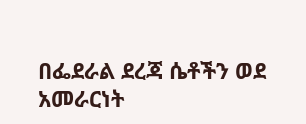በፌደራል ደረጃ ሴቶችን ወደ አመራርነት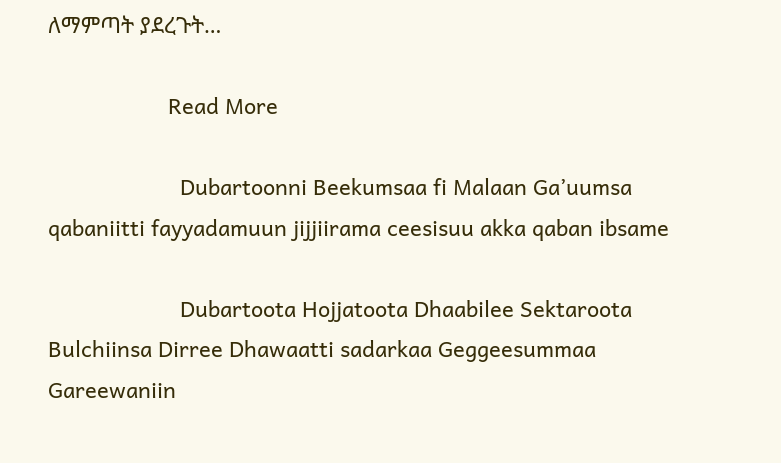ለማምጣት ያደረጉት…

                    Read More

                      Dubartoonni Beekumsaa fi Malaan Ga’uumsa qabaniitti fayyadamuun jijjiirama ceesisuu akka qaban ibsame

                      Dubartoota Hojjatoota Dhaabilee Sektaroota Bulchiinsa Dirree Dhawaatti sadarkaa Geggeesummaa Gareewaniin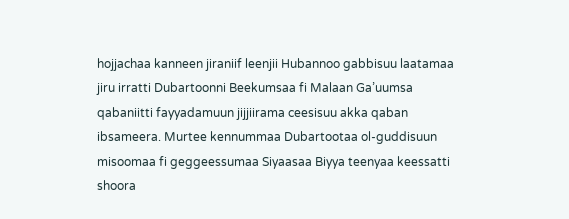hojjachaa kanneen jiraniif leenjii Hubannoo gabbisuu laatamaa jiru irratti Dubartoonni Beekumsaa fi Malaan Ga’uumsa qabaniitti fayyadamuun jijjiirama ceesisuu akka qaban ibsameera. Murtee kennummaa Dubartootaa ol-guddisuun misoomaa fi geggeessumaa Siyaasaa Biyya teenyaa keessatti shoora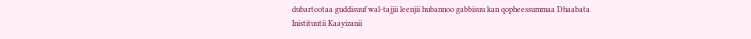dubartootaa guddisuuf wal-tajjii leenjii hubannoo gabbisuu kan qopheessummaa Dhaabata Inistituutii Kaayizanii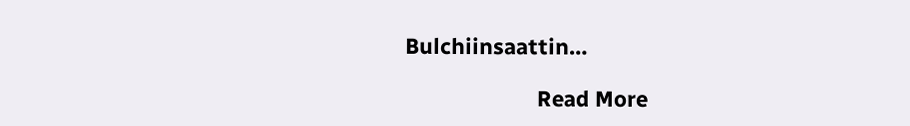Bulchiinsaattin…

                      Read More